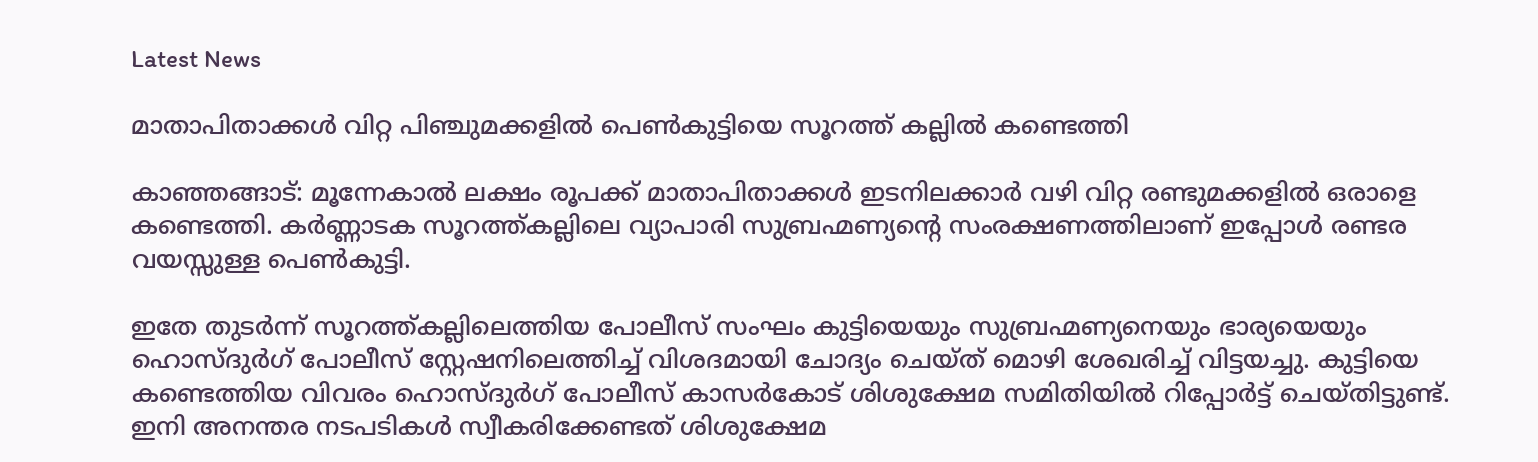Latest News

മാതാപിതാക്കള്‍ വിറ്റ പിഞ്ചുമക്കളില്‍ പെണ്‍കുട്ടിയെ സൂറത്ത് കല്ലില്‍ കണ്ടെത്തി

കാഞ്ഞങ്ങാട്: മൂന്നേകാല്‍ ലക്ഷം രൂപക്ക് മാതാപിതാക്കള്‍ ഇടനിലക്കാര്‍ വഴി വിറ്റ രണ്ടുമക്കളില്‍ ഒരാളെ കണ്ടെത്തി. കര്‍ണ്ണാടക സൂറത്ത്കല്ലിലെ വ്യാപാരി സുബ്രഹ്മണ്യന്റെ സംരക്ഷണത്തിലാണ് ഇപ്പോള്‍ രണ്ടര വയസ്സുള്ള പെണ്‍കുട്ടി.

ഇതേ തുടര്‍ന്ന് സൂറത്ത്കല്ലിലെത്തിയ പോലീസ് സംഘം കുട്ടിയെയും സുബ്രഹ്മണ്യനെയും ഭാര്യയെയും ഹൊസ്ദുര്‍ഗ് പോലീസ് സ്റ്റേഷനിലെത്തിച്ച് വിശദമായി ചോദ്യം ചെയ്ത് മൊഴി ശേഖരിച്ച് വിട്ടയച്ചു. കുട്ടിയെ കണ്ടെത്തിയ വിവരം ഹൊസ്ദുര്‍ഗ് പോലീസ് കാസര്‍കോട് ശിശുക്ഷേമ സമിതിയില്‍ റിപ്പോര്‍ട്ട് ചെയ്തിട്ടുണ്ട്. ഇനി അനന്തര നടപടികള്‍ സ്വീകരിക്കേണ്ടത് ശിശുക്ഷേമ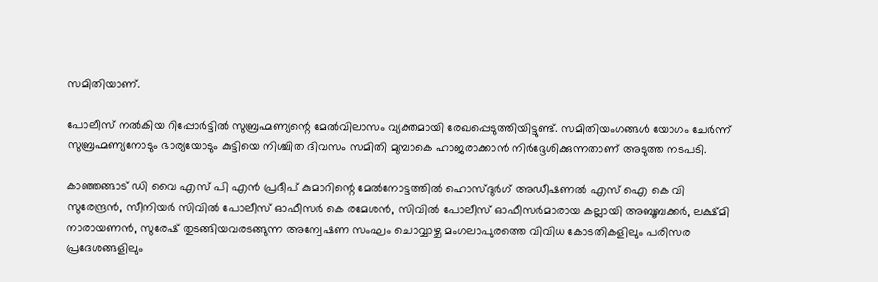സമിതിയാണ്.

പോലീസ് നല്‍കിയ റിപ്പോര്‍ട്ടില്‍ സുബ്രഹ്മണ്യന്റെ മേല്‍വിലാസം വ്യക്തമായി രേഖപ്പെടുത്തിയിട്ടുണ്ട്. സമിതിയംഗങ്ങള്‍ യോഗം ചേര്‍ന്ന് സുബ്രഹ്മണ്യനോടും ഭാര്യയോടും കുട്ടിയെ നിശ്ചിത ദിവസം സമിതി മുമ്പാകെ ഹാജരാക്കാന്‍ നിര്‍ദ്ദേശിക്കുന്നതാണ് അടുത്ത നടപടി.

കാഞ്ഞങ്ങാട് ഡി വൈ എസ് പി എന്‍ പ്രദീപ് കുമാറിന്റെ മേല്‍നോട്ടത്തില്‍ ഹൊസ്ദുര്‍ഗ് അഡീഷണല്‍ എസ് ഐ കെ വി സുരേന്ദ്രന്‍, സീനിയര്‍ സിവില്‍ പോലീസ് ഓഫീസര്‍ കെ രമേശന്‍, സിവില്‍ പോലീസ് ഓഫീസര്‍മാരായ കല്ലായി അബൂബക്കര്‍, ലക്ഷ്മി നാരായണന്‍, സുരേഷ് തുടങ്ങിയവരടങ്ങുന്ന അന്വേഷണ സംഘം ചൊവ്വാഴ്ച മംഗലാപുരത്തെ വിവിധ കോടതികളിലും പരിസര പ്രദേശങ്ങളിലും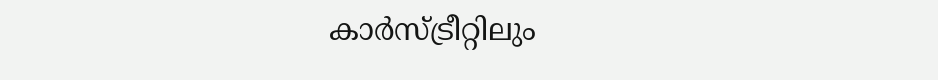കാര്‍സ്ട്രീറ്റിലും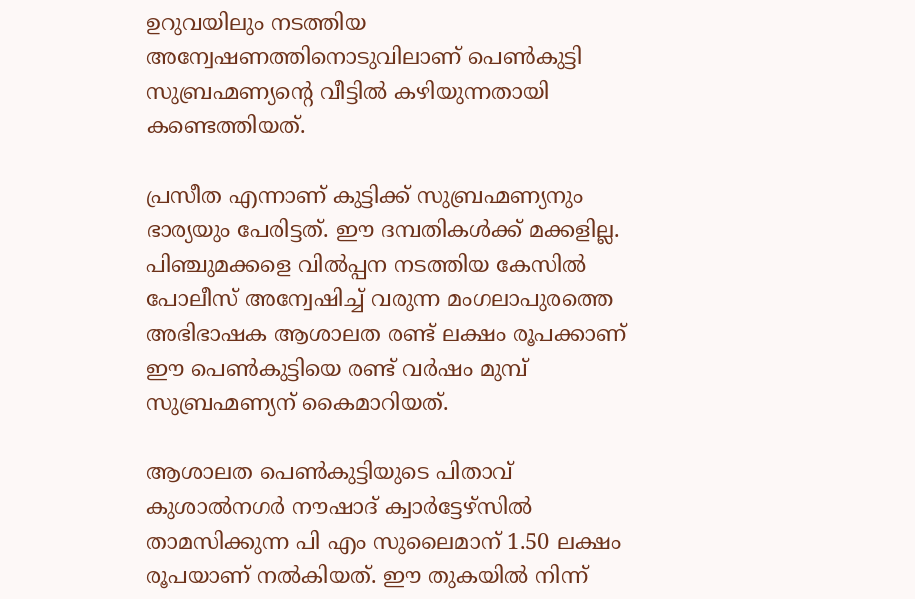ഉറുവയിലും നടത്തിയ അന്വേഷണത്തിനൊടുവിലാണ് പെണ്‍കുട്ടി സുബ്രഹ്മണ്യന്റെ വീട്ടില്‍ കഴിയുന്നതായി കണ്ടെത്തിയത്.

പ്രസീത എന്നാണ് കുട്ടിക്ക് സുബ്രഹ്മണ്യനും ഭാര്യയും പേരിട്ടത്. ഈ ദമ്പതികള്‍ക്ക് മക്കളില്ല. പിഞ്ചുമക്കളെ വില്‍പ്പന നടത്തിയ കേസില്‍ പോലീസ് അന്വേഷിച്ച് വരുന്ന മംഗലാപുരത്തെ അഭിഭാഷക ആശാലത രണ്ട് ലക്ഷം രൂപക്കാണ് ഈ പെണ്‍കുട്ടിയെ രണ്ട് വര്‍ഷം മുമ്പ് സുബ്രഹ്മണ്യന് കൈമാറിയത്.

ആശാലത പെണ്‍കുട്ടിയുടെ പിതാവ് കുശാല്‍നഗര്‍ നൗഷാദ് ക്വാര്‍ട്ടേഴ്‌സില്‍ താമസിക്കുന്ന പി എം സുലൈമാന് 1.50 ലക്ഷം രൂപയാണ് നല്‍കിയത്. ഈ തുകയില്‍ നിന്ന്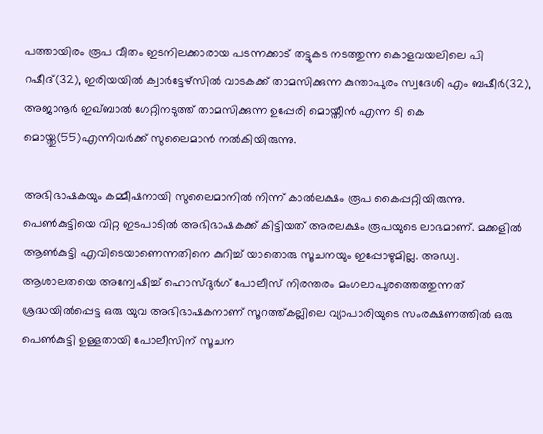പത്തായിരം രൂപ വീതം ഇടനിലക്കാരായ പടന്നക്കാട് തട്ടുകട നടത്തുന്ന കൊളവയലിലെ പി റഷീദ്(32), ഇരിയയില്‍ ക്വാര്‍ട്ടേഴ്‌സില്‍ വാടകക്ക് താമസിക്കുന്ന കുന്താപുരം സ്വദേശി എം ബഷീര്‍(32), അജാനൂര്‍ ഇഖ്ബാല്‍ ഗേറ്റിനടുത്ത് താമസിക്കുന്ന ഉപ്പേരി മൊയ്തീന്‍ എന്ന ടി കെ മൊയ്തു(55)എന്നിവര്‍ക്ക് സുലൈമാന്‍ നല്‍കിയിരുന്നു.

അഭിഭാഷകയും കമ്മീഷനായി സുലൈമാനില്‍ നിന്ന് കാല്‍ലക്ഷം രൂപ കൈപ്പറ്റിയിരുന്നു. പെണ്‍കുട്ടിയെ വിറ്റ ഇടപാടില്‍ അഭിഭാഷകക്ക് കിട്ടിയത് അരലക്ഷം രൂപയുടെ ലാഭമാണ്. മക്കളില്‍ ആണ്‍കുട്ടി എവിടെയാണെന്നതിനെ കുറിച്ച് യാതൊരു സൂചനയും ഇപ്പോഴുമില്ല. അഡ്വ. ആശാലതയെ അന്വേഷിച്ച് ഹൊസ്ദുര്‍ഗ് പോലീസ് നിരന്തരം മംഗലാപുരത്തെത്തുന്നത് ശ്രദ്ധയില്‍പ്പെട്ട ഒരു യുവ അഭിഭാഷകനാണ് സൂറത്ത്കല്ലിലെ വ്യാപാരിയുടെ സംരക്ഷണത്തില്‍ ഒരു പെണ്‍കുട്ടി ഉള്ളതായി പോലീസിന് സൂചന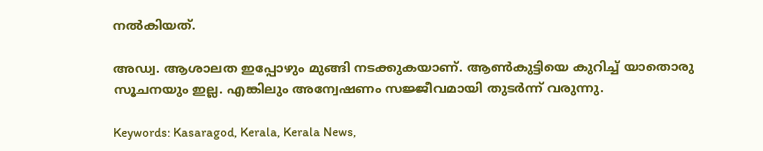നല്‍കിയത്.

അഡ്വ. ആശാലത ഇപ്പോഴും മുങ്ങി നടക്കുകയാണ്. ആണ്‍കുട്ടിയെ കുറിച്ച് യാതൊരു സൂചനയും ഇല്ല. എങ്കിലും അന്വേഷണം സജ്ജീവമായി തുടര്‍ന്ന് വരുന്നു.

Keywords: Kasaragod, Kerala, Kerala News,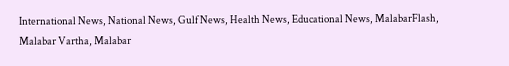International News, National News, Gulf News, Health News, Educational News, MalabarFlash, Malabar Vartha, Malabar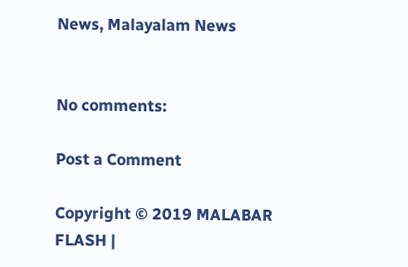News, Malayalam News


No comments:

Post a Comment

Copyright © 2019 MALABAR FLASH |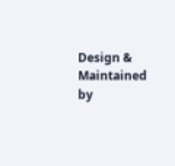Design & Maintained by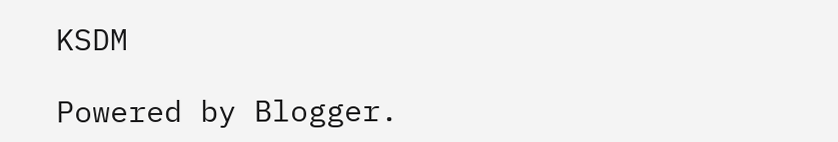KSDM

Powered by Blogger.